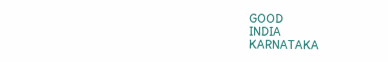GOOD
INDIA
KARNATAKA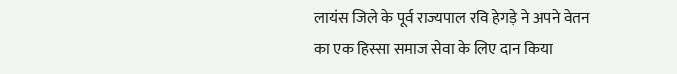लायंस जिले के पूर्व राज्यपाल रवि हेगड़े ने अपने वेतन का एक हिस्सा समाज सेवा के लिए दान किया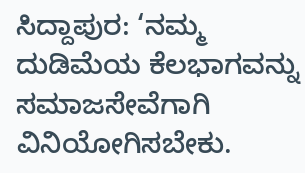ಸಿದ್ದಾಪುರ: ‘ನಮ್ಮ ದುಡಿಮೆಯ ಕೆಲಭಾಗವನ್ನು ಸಮಾಜಸೇವೆಗಾಗಿ ವಿನಿಯೋಗಿಸಬೇಕು.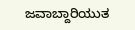ಜವಾಬ್ದಾರಿಯುತ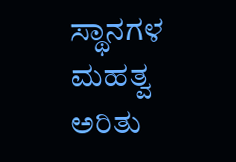ಸ್ಥಾನಗಳ ಮಹತ್ವ ಅರಿತು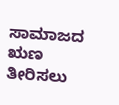ಸಾಮಾಜದ ಋಣ ತೀರಿಸಲು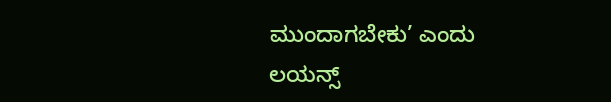ಮುಂದಾಗಬೇಕು’ ಎಂದು ಲಯನ್ಸ್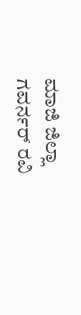ಮಾಜಿ ಜಿಲ್ಲಾ ಗವರ್ನರ್ ರವಿ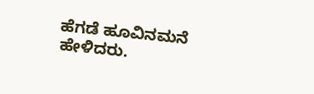ಹೆಗಡೆ ಹೂವಿನಮನೆ ಹೇಳಿದರು.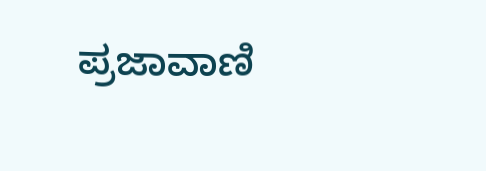ಪ್ರಜಾವಾಣಿ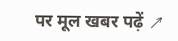पर मूल खबर पढ़ें ↗